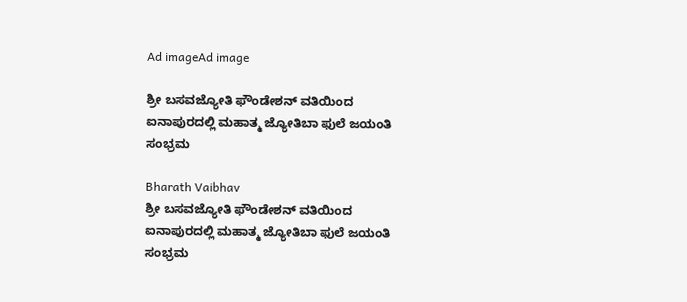Ad imageAd image

ಶ್ರೀ ಬಸವಜ್ಯೋತಿ ಫೌಂಡೇಶನ್ ವತಿಯಿಂದ ಐನಾಪುರದಲ್ಲಿ ಮಹಾತ್ಮ ಜ್ಯೋತಿಬಾ ಫುಲೆ ಜಯಂತಿ ಸಂಭ್ರಮ

Bharath Vaibhav
ಶ್ರೀ ಬಸವಜ್ಯೋತಿ ಫೌಂಡೇಶನ್ ವತಿಯಿಂದ ಐನಾಪುರದಲ್ಲಿ ಮಹಾತ್ಮ ಜ್ಯೋತಿಬಾ ಫುಲೆ ಜಯಂತಿ ಸಂಭ್ರಮ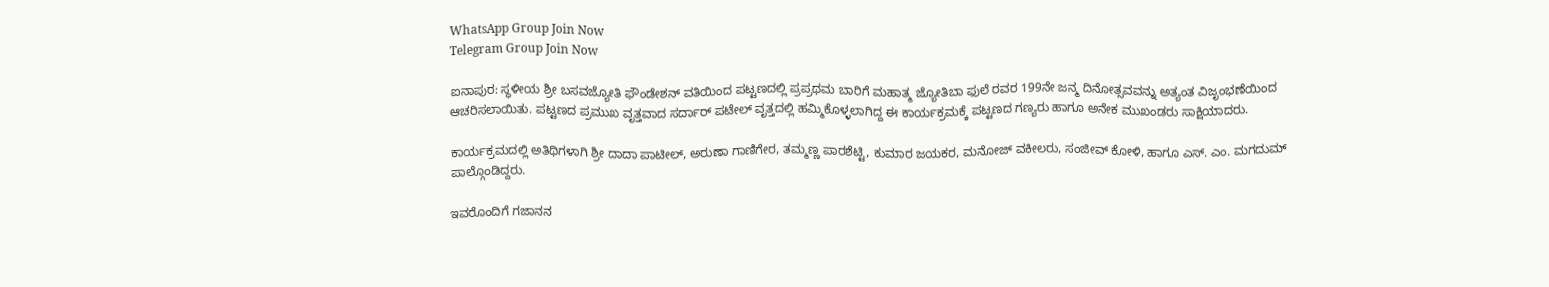WhatsApp Group Join Now
Telegram Group Join Now

ಐನಾಪುರ: ಸ್ಥಳೀಯ ಶ್ರೀ ಬಸವಜ್ಯೋತಿ ಫೌಂಡೇಶನ್ ವತಿಯಿಂದ ಪಟ್ಟಣದಲ್ಲಿ ಪ್ರಪ್ರಥಮ ಬಾರಿಗೆ ಮಹಾತ್ಮ ಜ್ಯೋತಿಬಾ ಫುಲೆ ರವರ 199ನೇ ಜನ್ಮ ದಿನೋತ್ಸವವನ್ನು ಅತ್ಯಂತ ವಿಜೃಂಭಣೆಯಿಂದ ಆಚರಿಸಲಾಯಿತು. ಪಟ್ಟಣದ ಪ್ರಮುಖ ವೃತ್ತವಾದ ಸರ್ದಾರ್ ಪಟೇಲ್ ವೃತ್ತದಲ್ಲಿ ಹಮ್ಮಿಕೊಳ್ಳಲಾಗಿದ್ದ ಈ ಕಾರ್ಯಕ್ರಮಕ್ಕೆ ಪಟ್ಟಣದ ಗಣ್ಯರು ಹಾಗೂ ಅನೇಕ ಮುಖಂಡರು ಸಾಕ್ಷಿಯಾದರು.

ಕಾರ್ಯಕ್ರಮದಲ್ಲಿ ಅತಿಥಿಗಳಾಗಿ ಶ್ರೀ ದಾದಾ ಪಾಟೀಲ್, ಅರುಣಾ ಗಾಣಿಗೇರ, ತಮ್ಮಣ್ಣ ಪಾರಶೆಟ್ಟಿ, ಕುಮಾರ ಜಯಕರ, ಮನೋಜ್ ವಕೀಲರು, ಸಂಜೀವ್ ಕೋಳಿ, ಹಾಗೂ ಎಸ್. ಎಂ. ಮಗದುಮ್ ಪಾಲ್ಗೊಂಡಿದ್ದರು.

ಇವರೊಂದಿಗೆ ಗಜಾನನ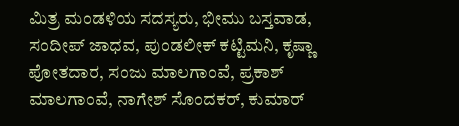ಮಿತ್ರ ಮಂಡಳಿಯ ಸದಸ್ಯರು, ಭೀಮು ಬಸ್ತವಾಡ, ಸಂದೀಪ್ ಜಾಧವ, ಪುಂಡಲೀಕ್ ಕಟ್ಟಿಮನಿ, ಕೃಷ್ಣಾ ಪೋತದಾರ, ಸಂಜು ಮಾಲಗಾಂವೆ, ಪ್ರಕಾಶ್ ಮಾಲಗಾಂವೆ, ನಾಗೇಶ್ ಸೊಂದಕರ್, ಕುಮಾರ್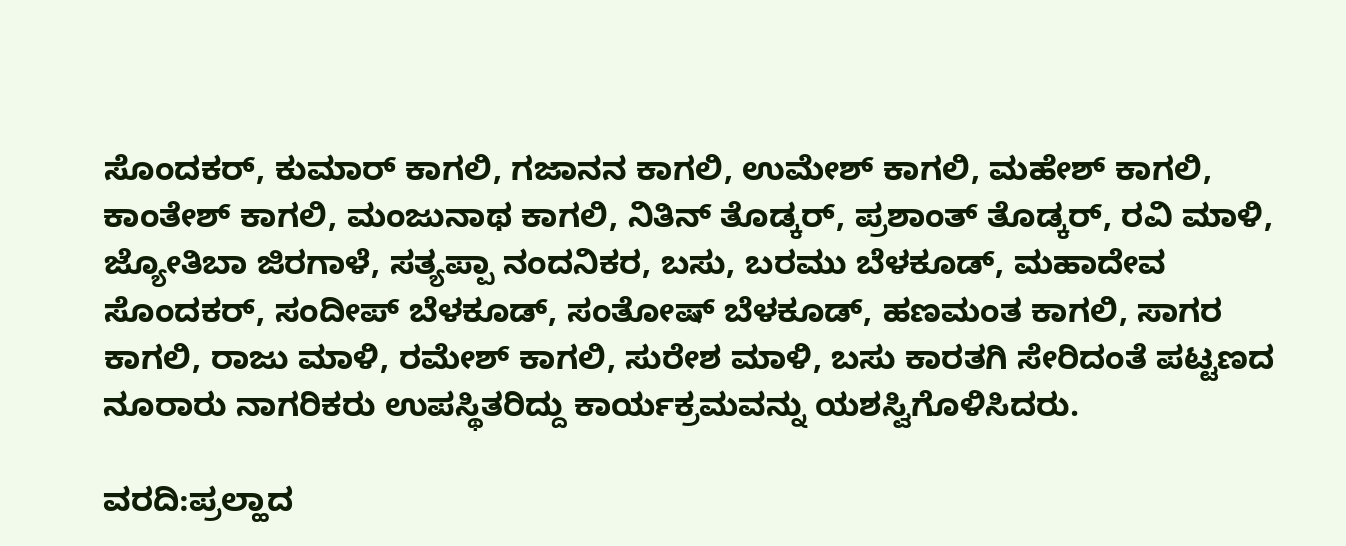ಸೊಂದಕರ್, ಕುಮಾರ್ ಕಾಗಲಿ, ಗಜಾನನ ಕಾಗಲಿ, ಉಮೇಶ್ ಕಾಗಲಿ, ಮಹೇಶ್ ಕಾಗಲಿ, ಕಾಂತೇಶ್ ಕಾಗಲಿ, ಮಂಜುನಾಥ ಕಾಗಲಿ, ನಿತಿನ್ ತೊಡ್ಕರ್, ಪ್ರಶಾಂತ್ ತೊಡ್ಕರ್, ರವಿ ಮಾಳಿ, ಜ್ಯೋತಿಬಾ ಜಿರಗಾಳೆ, ಸತ್ಯಪ್ಪಾ ನಂದನಿಕರ, ಬಸು, ಬರಮು ಬೆಳಕೂಡ್, ಮಹಾದೇವ ಸೊಂದಕರ್, ಸಂದೀಪ್ ಬೆಳಕೂಡ್, ಸಂತೋಷ್ ಬೆಳಕೂಡ್, ಹಣಮಂತ ಕಾಗಲಿ, ಸಾಗರ ಕಾಗಲಿ, ರಾಜು ಮಾಳಿ, ರಮೇಶ್ ಕಾಗಲಿ, ಸುರೇಶ ಮಾಳಿ, ಬಸು ಕಾರತಗಿ ಸೇರಿದಂತೆ ಪಟ್ಟಣದ ನೂರಾರು ನಾಗರಿಕರು ಉಪಸ್ಥಿತರಿದ್ದು ಕಾರ್ಯಕ್ರಮವನ್ನು ಯಶಸ್ವಿಗೊಳಿಸಿದರು.

ವರದಿ:ಪ್ರಲ್ಹಾದ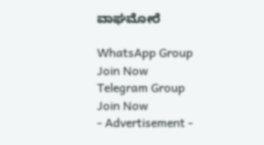ವಾಘಮೋರೆ

WhatsApp Group Join Now
Telegram Group Join Now
- Advertisement -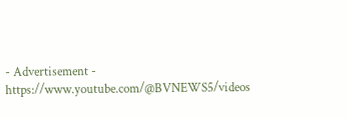- Advertisement -  https://www.youtube.com/@BVNEWS5/videos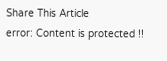Share This Article
error: Content is protected !!